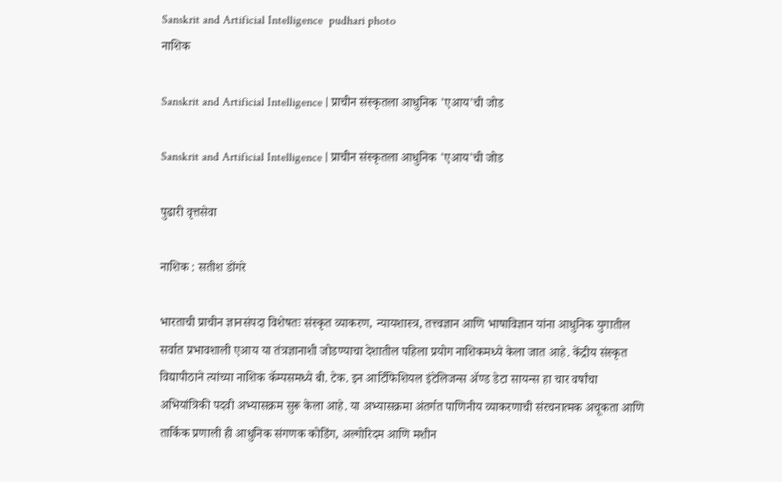Sanskrit and Artificial Intelligence  pudhari photo
नाशिक

Sanskrit and Artificial Intelligence | प्राचीन संस्कृतला आधुनिक 'एआय'ची जोड

Sanskrit and Artificial Intelligence | प्राचीन संस्कृतला आधुनिक 'एआय'ची जोड

पुढारी वृत्तसेवा

नाशिक : सतीश डोंगरे

भारताची प्राचीन ज्ञानसंपदा विशेषतः संस्कृत व्याकरण, न्यायशास्त्र, तत्त्वज्ञान आणि भाषाविज्ञान यांना आधुनिक युगातील सर्वात प्रभावशाली एआय या तंत्रज्ञानाशी जोडण्याचा देशातील पहिला प्रयोग नाशिकमध्ये केला जात आहे. केंद्रीय संस्कृत विद्यापीठाने त्यांच्या नाशिक कॅम्पसमध्ये बी. टेक. इन आर्टिफिशियल इंटेलिजन्स ॲण्ड डेटा सायन्स हा चार वर्षांचा अभियांत्रिकी पदवी अभ्यासक्रम सुरू केला आहे. या अभ्यासक्रमा अंतर्गत पाणिनीय व्याकरणाची संरचनात्मक अचूकता आणि तार्किक प्रणाली ही आधुनिक संगणक कोडिंग, अल्गोरिदम आणि मशीन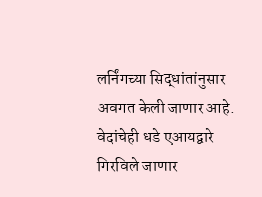लर्निंगच्या सिद्धांतांनुसार अवगत केली जाणार आहे. वेदांचेही धडे एआयद्वारे गिरविले जाणार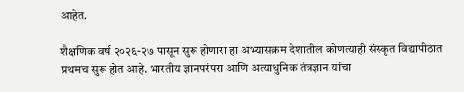आहेत.

शैक्षणिक वर्ष २०२६-२७ पासून सुरू होणारा हा अभ्यासक्रम देशातील कोणत्याही संस्कृत विद्यापीठात प्रथमच सुरू होत आहे. भारतीय ज्ञानपरंपरा आणि अत्याधुनिक तंत्रज्ञान यांचा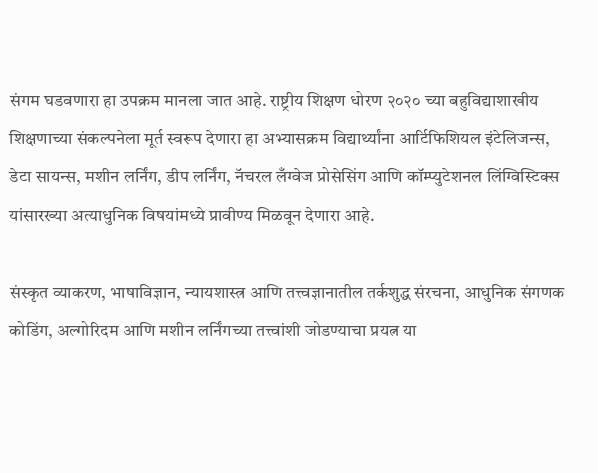संगम घडवणारा हा उपक्रम मानला जात आहे. राष्ट्रीय शिक्षण धोरण २०२० च्या बहुविद्याशाखीय शिक्षणाच्या संकल्पनेला मूर्त स्वरूप देणारा हा अभ्यासक्रम विद्यार्थ्यांना आर्टिफिशियल इंटेलिजन्स, डेटा सायन्स, मशीन लर्निंग, डीप लर्निंग, नॅचरल लँग्वेज प्रोसेसिंग आणि कॉम्प्युटेशनल लिंग्विस्टिक्स यांसारख्या अत्याधुनिक विषयांमध्ये प्रावीण्य मिळवून देणारा आहे.

संस्कृत व्याकरण, भाषाविज्ञान, न्यायशास्त्र आणि तत्त्वज्ञानातील तर्कशुद्ध संरचना, आधुनिक संगणक कोडिंग, अल्गोरिदम आणि मशीन लर्निंगच्या तत्त्वांशी जोडण्याचा प्रयत्न या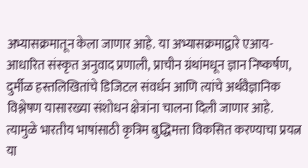अभ्यासक्रमातून केला जाणार आहे. या अभ्यासक्रमाद्वारे एआय-आधारित संस्कृत अनुवाद प्रणाली, प्राचीन ग्रंथांमधून ज्ञान निष्कर्षण, दुर्मीळ हस्तलिखितांचे डिजिटल संवर्धन आणि त्यांचे अर्थवैज्ञानिक विश्लेषण यासारख्या संशोधन क्षेत्रांना चालना दिली जाणार आहे. त्यामुळे भारतीय भाषांसाठी कृत्रिम बुद्धिमत्ता विकसित करण्याचा प्रयत्न या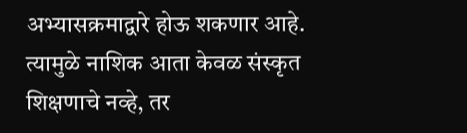अभ्यासक्रमाद्वारे होऊ शकणार आहे. त्यामुळे नाशिक आता केवळ संस्कृत शिक्षणाचे नव्हे, तर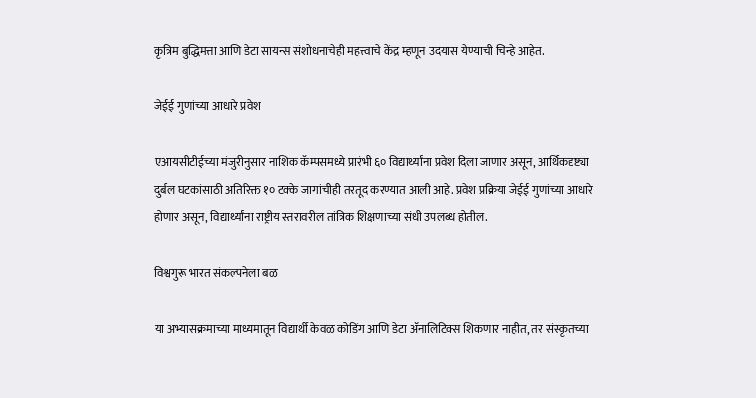कृत्रिम बुद्धिमत्ता आणि डेटा सायन्स संशोधनाचेही महत्त्वाचे केंद्र म्हणून उदयास येण्याची चिन्हे आहेत.

जेईई गुणांच्या आधारे प्रवेश

एआयसीटीईच्या मंजुरीनुसार नाशिक कॅम्पसमध्ये प्रारंभी ६० विद्यार्थ्यांना प्रवेश दिला जाणार असून, आर्थिकदृष्ट्या दुर्बल घटकांसाठी अतिरिक्त १० टक्के जागांचीही तरतूद करण्यात आली आहे. प्रवेश प्रक्रिया जेईई गुणांच्या आधारे होणार असून, विद्यार्थ्यांना राष्ट्रीय स्तरावरील तांत्रिक शिक्षणाच्या संधी उपलब्ध होतील.

विश्वगुरू भारत संकल्पनेला बळ

या अभ्यासक्रमाच्या माध्यमातून विद्यार्थी केवळ कोडिंग आणि डेटा ॲनालिटिक्स शिकणार नाहीत, तर संस्कृतच्या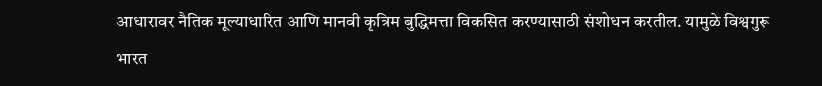आधारावर नैतिक मूल्याधारित आणि मानवी कृत्रिम बुद्धिमत्ता विकसित करण्यासाठी संशोधन करतील. यामुळे विश्वगुरू भारत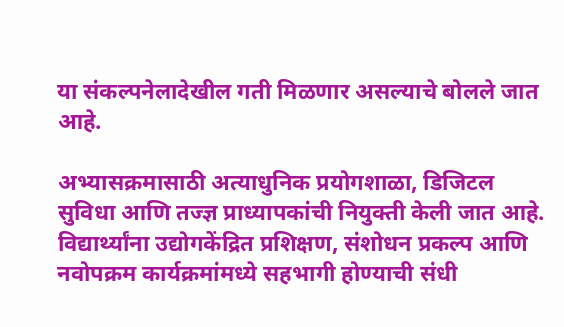या संकल्पनेलादेखील गती मिळणार असल्याचे बोलले जात आहे.

अभ्यासक्रमासाठी अत्याधुनिक प्रयोगशाळा, डिजिटल सुविधा आणि तज्ज्ञ प्राध्यापकांची नियुक्ती केली जात आहे. विद्यार्थ्यांना उद्योगकेंद्रित प्रशिक्षण, संशोधन प्रकल्प आणि नवोपक्रम कार्यक्रमांमध्ये सहभागी होण्याची संधी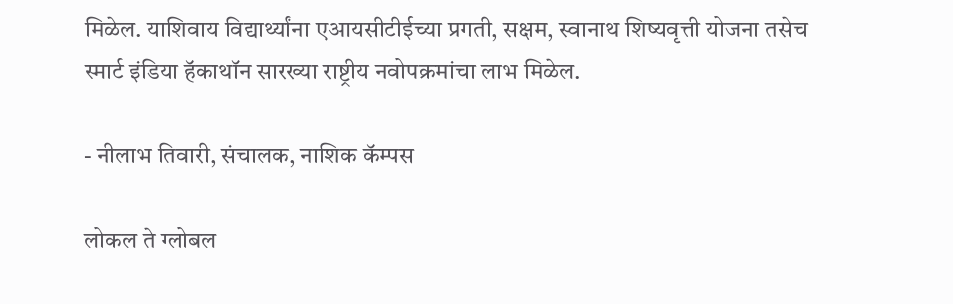मिळेल. याशिवाय विद्यार्थ्यांना एआयसीटीईच्या प्रगती, सक्षम, स्वानाथ शिष्यवृत्ती योजना तसेच स्मार्ट इंडिया हॅकाथॉन सारख्या राष्ट्रीय नवोपक्रमांचा लाभ मिळेल.

- नीलाभ तिवारी, संचालक, नाशिक कॅम्पस

लोकल ते ग्लोबल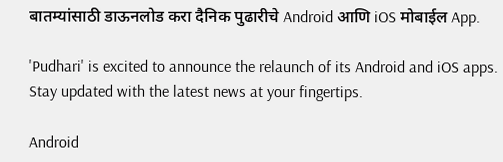बातम्यांसाठी डाऊनलोड करा दैनिक पुढारीचे Android आणि iOS मोबाईल App.

'Pudhari' is excited to announce the relaunch of its Android and iOS apps. Stay updated with the latest news at your fingertips.

Android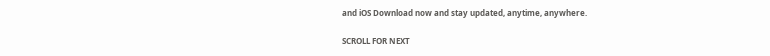and iOS Download now and stay updated, anytime, anywhere.

SCROLL FOR NEXT